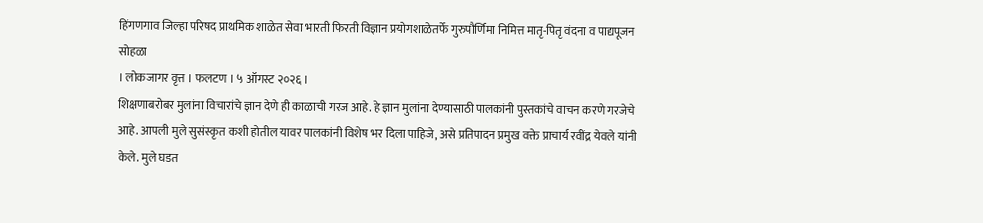हिंगणगाव जिल्हा परिषद प्राथमिक शाळेत सेवा भारती फिरती विज्ञान प्रयोगशाळेतर्फे गुरुपौर्णिमा निमित्त मातृ-पितृ वंदना व पाद्यपूजन सोहळा
। लोकजागर वृत्त । फलटण । ५ ऑगस्ट २०२६ ।
शिक्षणाबरोबर मुलांना विचारांचे ज्ञान देणे ही काळाची गरज आहे. हे ज्ञान मुलांना देण्यासाठी पालकांनी पुस्तकांचे वाचन करणे गरजेचे आहे. आपली मुले सुसंस्कृत कशी होतील यावर पालकांनी विशेष भर दिला पाहिजे, असे प्रतिपादन प्रमुख वक्ते प्राचार्य रवींद्र येवले यांनी केले. मुले घडत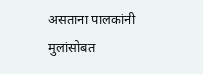असताना पालकांनी मुलांसोबत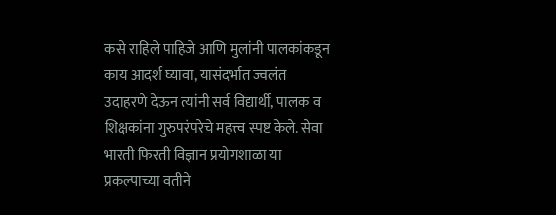कसे राहिले पाहिजे आणि मुलांनी पालकांकडून काय आदर्श घ्यावा, यासंदर्भात ज्वलंत उदाहरणे देऊन त्यांनी सर्व विद्यार्थी, पालक व शिक्षकांना गुरुपरंपरेचे महत्त्व स्पष्ट केले. सेवा भारती फिरती विज्ञान प्रयोगशाळा या प्रकल्पाच्या वतीने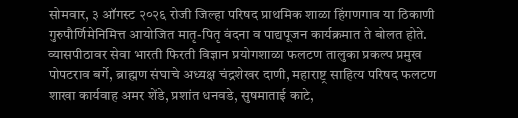सोमवार, ३ ऑगस्ट २०२६ रोजी जिल्हा परिषद प्राथमिक शाळा हिंगणगाव या ठिकाणी गुरुपौर्णिमेनिमित्त आयोजित मातृ-पितृ वंदना व पाद्यपूजन कार्यक्रमात ते बोलत होते.
व्यासपीठावर सेवा भारती फिरती विज्ञान प्रयोगशाळा फलटण तालुका प्रकल्प प्रमुख पोपटराव बर्गे, ब्राह्मण संघाचे अध्यक्ष चंद्रशेखर दाणी, महाराष्ट्र साहित्य परिषद फलटण शाखा कार्यवाह अमर शेंडे, प्रशांत धनवडे, सुषमाताई काटे,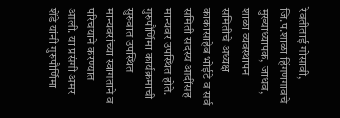रेवतीताई गोसावी, जि.प.शाळा हिंगणगावचे मुख्याध्यापक, जाधव, शाळा व्यवस्थापन समितीचे अध्यक्ष काकासाहेब भोईटे व सर्व समिती सदस्य आदींसह मान्यवर उपस्थित होते. गुरुपौर्णिमा कार्यक्रमाची सुरुवात उपस्थित मान्यवरांच्या स्वागताने व परिचयाने करण्यात आली. या प्रसंगी अमर शेंडे यांनी गुरुपौर्णिमा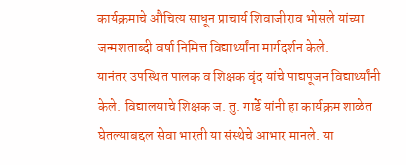कार्यक्रमाचे औचित्य साधून प्राचार्य शिवाजीराव भोसले यांच्या जन्मशताब्दी वर्षा निमित्त विद्यार्थ्यांना मार्गदर्शन केले.
यानंतर उपस्थित पालक व शिक्षक वृंद यांचे पाद्यपूजन विद्यार्थ्यांनी केले. विद्यालयाचे शिक्षक ज. तु. गार्डे यांनी हा कार्यक्रम शाळेत घेतल्याबद्दल सेवा भारती या संस्थेचे आभार मानले. या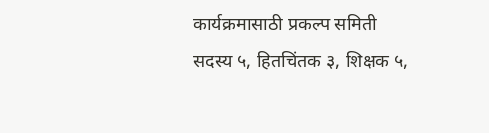कार्यक्रमासाठी प्रकल्प समिती सदस्य ५, हितचिंतक ३, शिक्षक ५,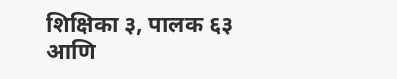शिक्षिका ३, पालक ६३ आणि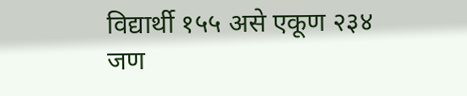विद्यार्थी १५५ असे एकूण २३४ जण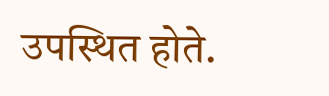उपस्थित होते.